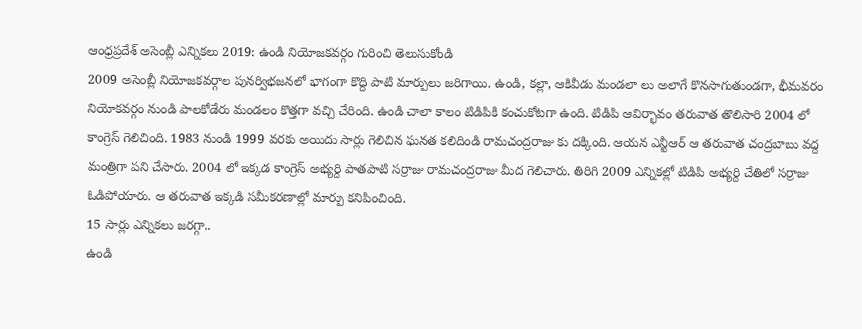ఆంధ్రప్రదేశ్ అసెంబ్లీ ఎన్నికలు 2019: ఉండి నియోజకవర్గం గురించి తెలుసుకోండి
2009 అసెంబ్లీ నియోజకవర్గాల పునర్విభజనలో భాగంగా కొద్ది పాటి మార్పులు జరిగాయి. ఉండి, కల్లా, ఆకివీడు మండలా లు అలాగే కొనసాగుతుండగా, భీమవరం నియోకవర్గం నుండి పాలకోడేరు మండలం కొత్తగా వచ్చి చేరింది. ఉండి చాలా కాలం టిడిపికి కంచుకోటగా ఉంది. టిడిపి ఆవిర్భావం తరువాత తొలిసారి 2004 లో కాంగ్రెస్ గెలిచింది. 1983 నుండి 1999 వరకు అయిదు సార్లు గెలిచిన ఘనత కలిదిండి రామచంద్రరాజు కు దక్కింది. ఆయన ఎన్టీఆర్ ఆ తరువాత చంద్రబాబు వద్ద మంత్రిగా పని చేసారు. 2004 లో ఇక్కడ కాంగ్రెస్ అభ్యర్ది పాతపాటి సర్రాజు రామచంద్రరాజు మీద గెలిచారు. తిరిగి 2009 ఎన్నికల్లో టిడిపి అభ్యర్ది చేతిలో సర్రాజు ఓడిపోయారు. ఆ తరువాత ఇక్కడి సమీకరణాల్లో మార్పు కనిపించింది.
15 సార్లు ఎన్నికలు జరగ్గా..
ఉండి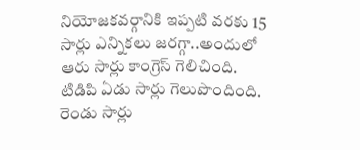నియోజకవర్గానికి ఇప్పటి వరకు 15 సార్లు ఎన్నికలు జరగ్గా..అందులో ఆరు సార్లు కాంగ్రెస్ గెలిచింది. టిడిపి ఏడు సార్లు గెలుపొందింది. రెండు సార్లు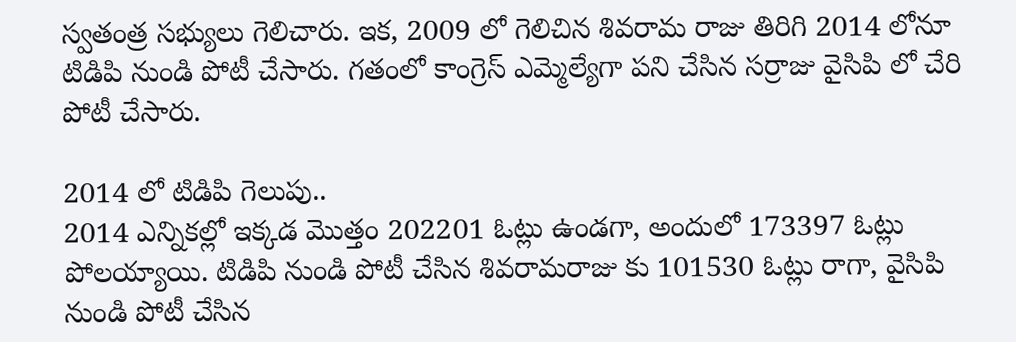స్వతంత్ర సభ్యులు గెలిచారు. ఇక, 2009 లో గెలిచిన శివరామ రాజు తిరిగి 2014 లోనూ టిడిపి నుండి పోటీ చేసారు. గతంలో కాంగ్రెస్ ఎమ్మెల్యేగా పని చేసిన సర్రాజు వైసిపి లో చేరి పోటీ చేసారు.

2014 లో టిడిపి గెలుపు..
2014 ఎన్నికల్లో ఇక్కడ మొత్తం 202201 ఓట్లు ఉండగా, అందులో 173397 ఓట్లు పోలయ్యాయి. టిడిపి నుండి పోటీ చేసిన శివరామరాజు కు 101530 ఓట్లు రాగా, వైసిపి నుండి పోటీ చేసిన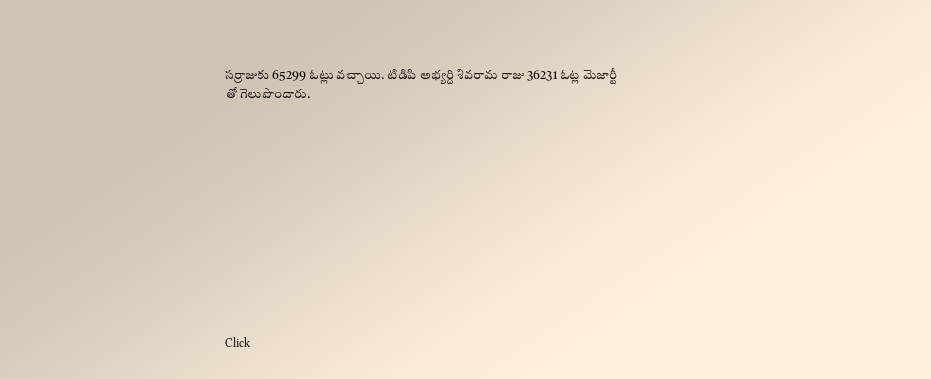సర్రాజుకు 65299 ఓట్లు వచ్చాయి. టిడిపి అభ్యర్ది శివరామ రాజు 36231 ఓట్ల మెజార్టీ తో గెలుపొందారు.












Click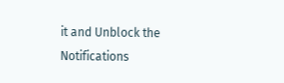it and Unblock the Notifications